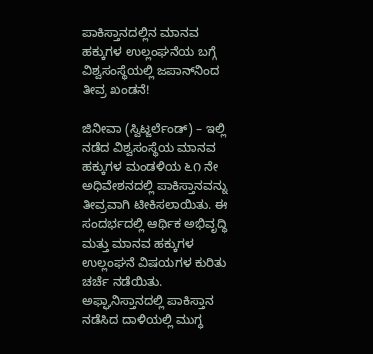ಪಾಕಿಸ್ತಾನದಲ್ಲಿನ ಮಾನವ ಹಕ್ಕುಗಳ ಉಲ್ಲಂಘನೆಯ ಬಗ್ಗೆ ವಿಶ್ವಸಂಸ್ಥೆಯಲ್ಲಿ ಜಪಾನ್‌ನಿಂದ ತೀವ್ರ ಖಂಡನೆ!

ಜಿನೀವಾ (ಸ್ವಿಟ್ಜರ್ಲೆಂಡ್) – ಇಲ್ಲಿ ನಡೆದ ವಿಶ್ವಸಂಸ್ಥೆಯ ಮಾನವ ಹಕ್ಕುಗಳ ಮಂಡಳಿಯ ೬೧ ನೇ ಅಧಿವೇಶನದಲ್ಲಿ ಪಾಕಿಸ್ತಾನವನ್ನು ತೀವ್ರವಾಗಿ ಟೀಕಿಸಲಾಯಿತು. ಈ ಸಂದರ್ಭದಲ್ಲಿ ಆರ್ಥಿಕ ಅಭಿವೃದ್ಧಿ ಮತ್ತು ಮಾನವ ಹಕ್ಕುಗಳ ಉಲ್ಲಂಘನೆ ವಿಷಯಗಳ ಕುರಿತು ಚರ್ಚೆ ನಡೆಯಿತು. ಅಫ್ಘಾನಿಸ್ತಾನದಲ್ಲಿ ಪಾಕಿಸ್ತಾನ ನಡೆಸಿದ ದಾಳಿಯಲ್ಲಿ ಮುಗ್ಧ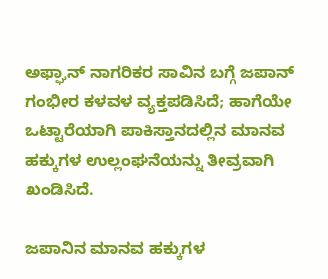ಅಫ್ಘಾನ್ ನಾಗರಿಕರ ಸಾವಿನ ಬಗ್ಗೆ ಜಪಾನ್ ಗಂಭೀರ ಕಳವಳ ವ್ಯಕ್ತಪಡಿಸಿದೆ; ಹಾಗೆಯೇ ಒಟ್ಟಾರೆಯಾಗಿ ಪಾಕಿಸ್ತಾನದಲ್ಲಿನ ಮಾನವ ಹಕ್ಕುಗಳ ಉಲ್ಲಂಘನೆಯನ್ನು ತೀವ್ರವಾಗಿ ಖಂಡಿಸಿದೆ.

ಜಪಾನಿನ ಮಾನವ ಹಕ್ಕುಗಳ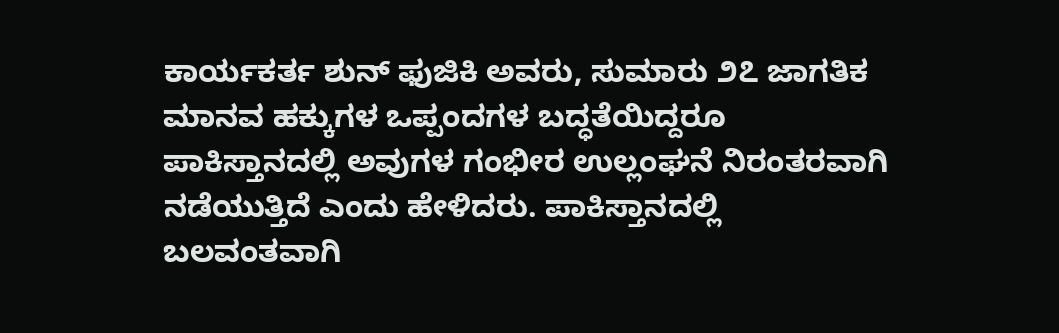ಕಾರ್ಯಕರ್ತ ಶುನ್ ಫುಜಿಕಿ ಅವರು, ಸುಮಾರು ೨೭ ಜಾಗತಿಕ ಮಾನವ ಹಕ್ಕುಗಳ ಒಪ್ಪಂದಗಳ ಬದ್ಧತೆಯಿದ್ದರೂ ಪಾಕಿಸ್ತಾನದಲ್ಲಿ ಅವುಗಳ ಗಂಭೀರ ಉಲ್ಲಂಘನೆ ನಿರಂತರವಾಗಿ ನಡೆಯುತ್ತಿದೆ ಎಂದು ಹೇಳಿದರು. ಪಾಕಿಸ್ತಾನದಲ್ಲಿ ಬಲವಂತವಾಗಿ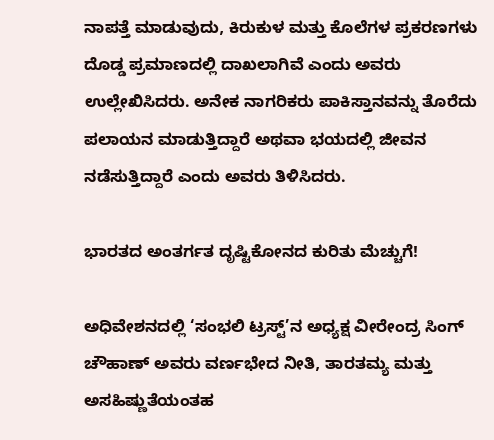ನಾಪತ್ತೆ ಮಾಡುವುದು, ಕಿರುಕುಳ ಮತ್ತು ಕೊಲೆಗಳ ಪ್ರಕರಣಗಳು ದೊಡ್ಡ ಪ್ರಮಾಣದಲ್ಲಿ ದಾಖಲಾಗಿವೆ ಎಂದು ಅವರು ಉಲ್ಲೇಖಿಸಿದರು. ಅನೇಕ ನಾಗರಿಕರು ಪಾಕಿಸ್ತಾನವನ್ನು ತೊರೆದು ಪಲಾಯನ ಮಾಡುತ್ತಿದ್ದಾರೆ ಅಥವಾ ಭಯದಲ್ಲಿ ಜೀವನ ನಡೆಸುತ್ತಿದ್ದಾರೆ ಎಂದು ಅವರು ತಿಳಿಸಿದರು.

ಭಾರತದ ಅಂತರ್ಗತ ದೃಷ್ಟಿಕೋನದ ಕುರಿತು ಮೆಚ್ಚುಗೆ!

ಅಧಿವೇಶನದಲ್ಲಿ ‘ಸಂಭಲಿ ಟ್ರಸ್ಟ್’ನ ಅಧ್ಯಕ್ಷ ವೀರೇಂದ್ರ ಸಿಂಗ್ ಚೌಹಾಣ್ ಅವರು ವರ್ಣಭೇದ ನೀತಿ, ತಾರತಮ್ಯ ಮತ್ತು ಅಸಹಿಷ್ಣುತೆಯಂತಹ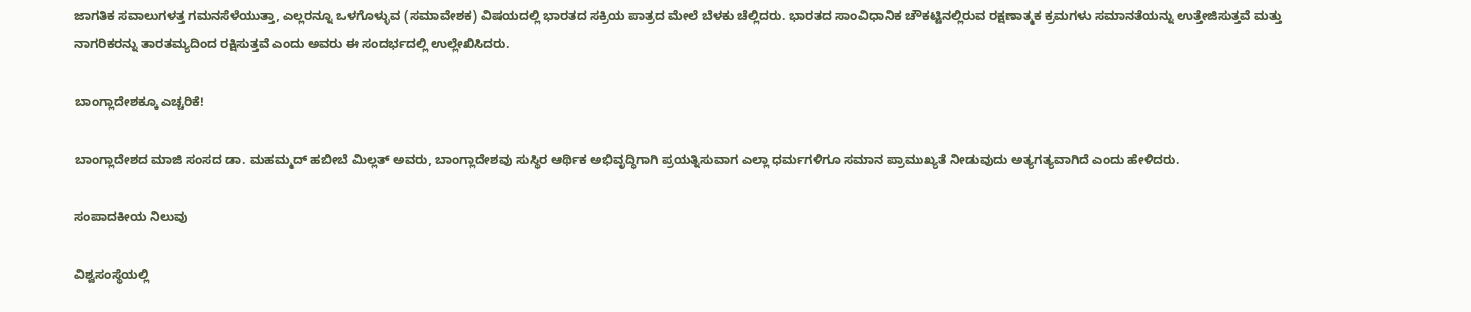ಜಾಗತಿಕ ಸವಾಲುಗಳತ್ತ ಗಮನಸೆಳೆಯುತ್ತಾ, ಎಲ್ಲರನ್ನೂ ಒಳಗೊಳ್ಳುವ (ಸಮಾವೇಶಕ) ವಿಷಯದಲ್ಲಿ ಭಾರತದ ಸಕ್ರಿಯ ಪಾತ್ರದ ಮೇಲೆ ಬೆಳಕು ಚೆಲ್ಲಿದರು. ಭಾರತದ ಸಾಂವಿಧಾನಿಕ ಚೌಕಟ್ಟಿನಲ್ಲಿರುವ ರಕ್ಷಣಾತ್ಮಕ ಕ್ರಮಗಳು ಸಮಾನತೆಯನ್ನು ಉತ್ತೇಜಿಸುತ್ತವೆ ಮತ್ತು ನಾಗರಿಕರನ್ನು ತಾರತಮ್ಯದಿಂದ ರಕ್ಷಿಸುತ್ತವೆ ಎಂದು ಅವರು ಈ ಸಂದರ್ಭದಲ್ಲಿ ಉಲ್ಲೇಖಿಸಿದರು.

ಬಾಂಗ್ಲಾದೇಶಕ್ಕೂ ಎಚ್ಚರಿಕೆ!

ಬಾಂಗ್ಲಾದೇಶದ ಮಾಜಿ ಸಂಸದ ಡಾ. ಮಹಮ್ಮದ್ ಹಬೀಬೆ ಮಿಲ್ಲತ್ ಅವರು, ಬಾಂಗ್ಲಾದೇಶವು ಸುಸ್ಥಿರ ಆರ್ಥಿಕ ಅಭಿವೃದ್ಧಿಗಾಗಿ ಪ್ರಯತ್ನಿಸುವಾಗ ಎಲ್ಲಾ ಧರ್ಮಗಳಿಗೂ ಸಮಾನ ಪ್ರಾಮುಖ್ಯತೆ ನೀಡುವುದು ಅತ್ಯಗತ್ಯವಾಗಿದೆ ಎಂದು ಹೇಳಿದರು.

ಸಂಪಾದಕೀಯ ನಿಲುವು

ವಿಶ್ವಸಂಸ್ಥೆಯಲ್ಲಿ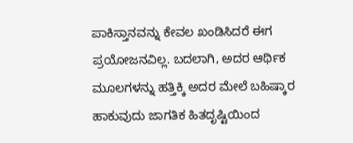ಪಾಕಿಸ್ತಾನವನ್ನು ಕೇವಲ ಖಂಡಿಸಿದರೆ ಈಗ ಪ್ರಯೋಜನವಿಲ್ಲ. ಬದಲಾಗಿ, ಅದರ ಆರ್ಥಿಕ ಮೂಲಗಳನ್ನು ಹತ್ತಿಕ್ಕಿ ಅದರ ಮೇಲೆ ಬಹಿಷ್ಕಾರ ಹಾಕುವುದು ಜಾಗತಿಕ ಹಿತದೃಷ್ಟಿಯಿಂದ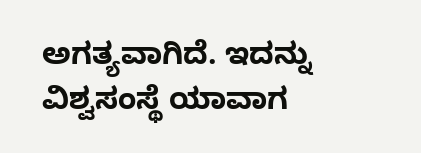ಅಗತ್ಯವಾಗಿದೆ. ಇದನ್ನು ವಿಶ್ವಸಂಸ್ಥೆ ಯಾವಾಗ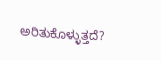ಅರಿತುಕೊಳ್ಳುತ್ತದೆ?